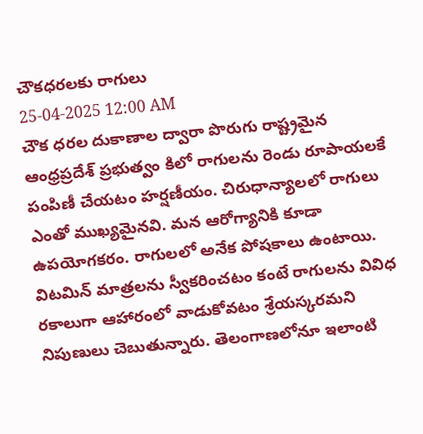చౌకధరలకు రాగులు
25-04-2025 12:00 AM
చౌక ధరల దుకాణాల ద్వారా పొరుగు రాష్ట్రమైన ఆంధ్రప్రదేశ్ ప్రభుత్వం కిలో రాగులను రెండు రూపాయలకే పంపిణీ చేయటం హర్షణీయం. చిరుధాన్యాలలో రాగులు ఎంతో ముఖ్యమైనవి. మన ఆరోగ్యానికి కూడా ఉపయోగకరం. రాగులలో అనేక పోషకాలు ఉంటాయి. విటమిన్ మాత్రలను స్వీకరించటం కంటే రాగులను వివిధ రకాలుగా ఆహారంలో వాడుకోవటం శ్రేయస్కరమని నిపుణులు చెబుతున్నారు. తెలంగాణలోనూ ఇలాంటి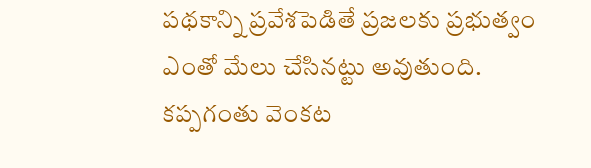పథకాన్ని ప్రవేశపెడితే ప్రజలకు ప్రభుత్వం ఎంతో మేలు చేసినట్టు అవుతుంది.
కప్పగంతు వెంకట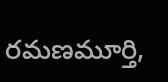రమణమూర్తి,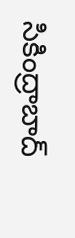సికింద్రాబాద్